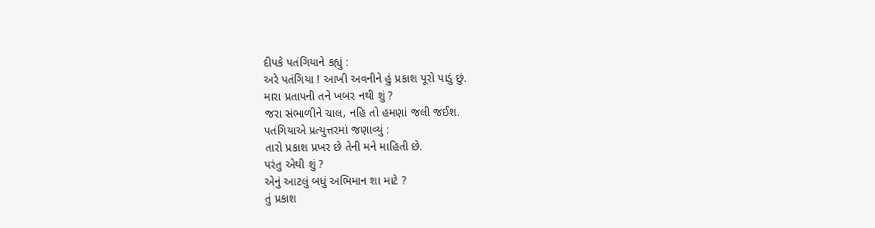દીપકે પતંગિયાને કહ્યું :
અરે પતંગિયા ! આખી અવનીને હું પ્રકાશ પૂરો પાડું છું.
મારા પ્રતાપની તને ખબર નથી શું ?
જરા સંભાળીને ચાલ, નહિ તો હમણાં જલી જઈશ.
પતંગિયાએ પ્રત્યુત્તરમાં જણાવ્યું :
તારો પ્રકાશ પ્રખર છે તેની મને માહિતી છે.
પરંતુ એથી શું ?
એનું આટલું બધું અભિમાન શા માટે ?
તું પ્રકાશ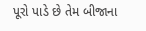પૂરો પાડે છે તેમ બીજાના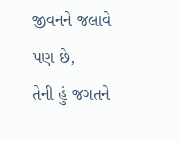જીવનને જલાવે પણ છે,
તેની હું જગતને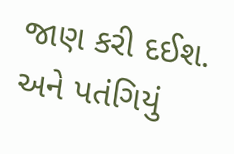જાણ કરી દઈશ.
અને પતંગિયું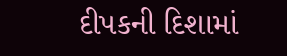દીપકની દિશામાં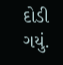દોડી ગયું.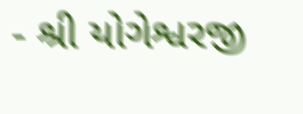- શ્રી યોગેશ્વરજી